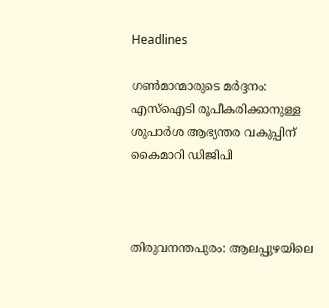Headlines

ഗണ്‍മാന്മാരുടെ മര്‍ദ്ദനം: എസ്‌ഐടി രൂപീകരിക്കാനുള്ള ശുപാര്‍ശ ആഭ്യന്തര വകുപ്പിന് കൈമാറി ഡിജിപി



തിരുവനന്തപുരം: ആലപ്പുഴയിലെ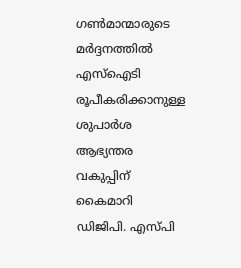ഗണ്‍മാന്മാരുടെ മര്‍ദ്ദനത്തില്‍ എസ്‌ഐടി രൂപീകരിക്കാനുള്ള ശുപാര്‍ശ ആഭ്യന്തര വകുപ്പിന് കൈമാറി ഡിജിപി. എസ്പി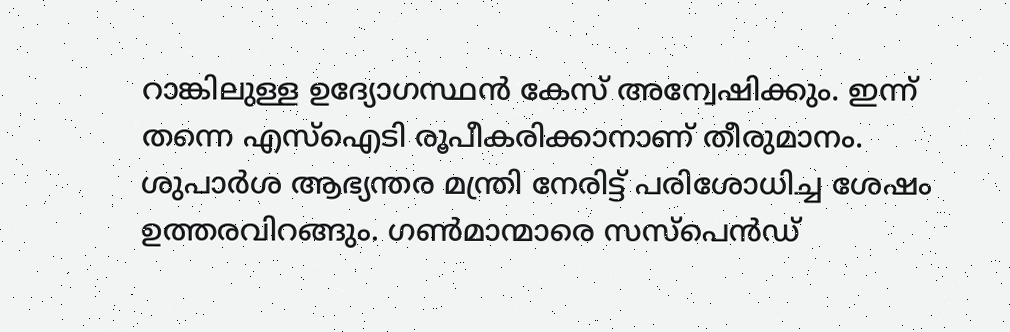റാങ്കിലുള്ള ഉദ്യോഗസ്ഥന്‍ കേസ് അന്വേഷിക്കും. ഇന്ന് തന്നെ എസ്‌ഐടി രൂപീകരിക്കാനാണ് തീരുമാനം. ശുപാര്‍ശ ആഭ്യന്തര മന്ത്രി നേരിട്ട് പരിശോധിച്ച ശേഷം ഉത്തരവിറങ്ങും. ഗണ്‍മാന്മാരെ സസ്പെന്‍ഡ്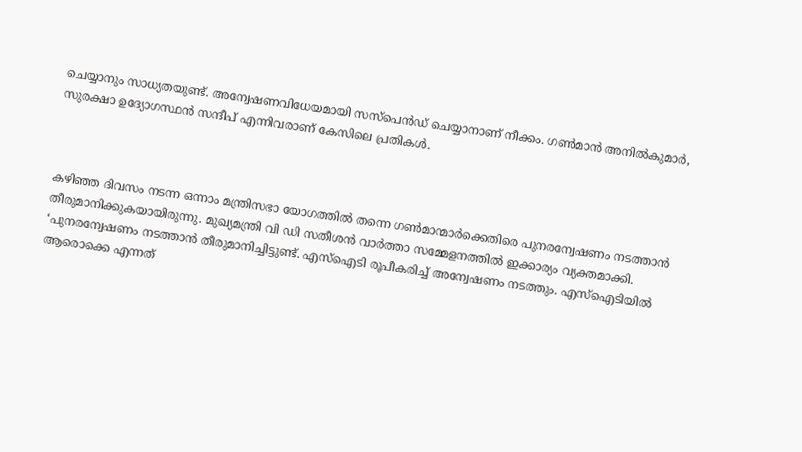ചെയ്യാനും സാധ്യതയുണ്ട്. അന്വേഷണവിധേയമായി സസ്പെന്‍ഡ് ചെയ്യാനാണ് നീക്കം. ഗണ്‍മാന്‍ അനില്‍കുമാര്‍, സുരക്ഷാ ഉദ്യോഗസ്ഥന്‍ സന്ദീപ് എന്നിവരാണ് കേസിലെ പ്രതികള്‍.



കഴിഞ്ഞ ദിവസം നടന്ന ഒന്നാം മന്ത്രിസഭാ യോഗത്തില്‍ തന്നെ ഗണ്‍മാന്മാര്‍ക്കെതിരെ പുനരന്വേഷണം നടത്താന്‍ തീരുമാനിക്കുകയായിരുന്നു. മുഖ്യമന്ത്രി വി ഡി സതീശന്‍ വാര്‍ത്താ സമ്മേളനത്തില്‍ ഇക്കാര്യം വ്യക്തമാക്കി. ‘പുനരന്വേഷണം നടത്താന്‍ തീരുമാനിച്ചിട്ടുണ്ട്. എസ്ഐടി രൂപീകരിച്ച് അന്വേഷണം നടത്തും. എസ്ഐടിയില്‍ ആരൊക്കെ എന്നത്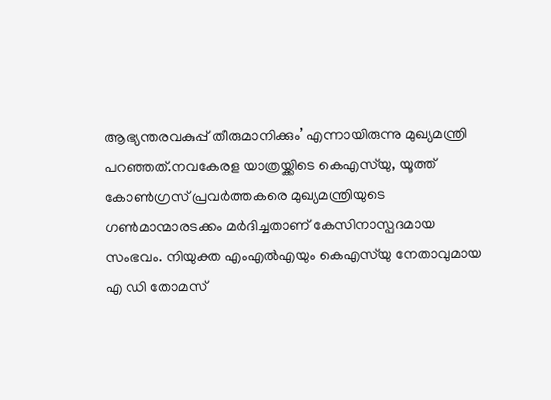ആഭ്യന്തരവകുപ്പ് തീരുമാനിക്കും’ എന്നായിരുന്നു മുഖ്യമന്ത്രി പറഞ്ഞത്.നവകേരള യാത്രയ്ക്കിടെ കെഎസ്‌യു, യൂത്ത് കോണ്‍ഗ്രസ് പ്രവര്‍ത്തകരെ മുഖ്യമന്ത്രിയുടെ ഗണ്‍മാന്മാരടക്കം മര്‍ദിച്ചതാണ് കേസിനാസ്പദമായ സംഭവം. നിയുക്ത എംഎല്‍എയും കെഎസ്‌യു നേതാവുമായ എ ഡി തോമസ്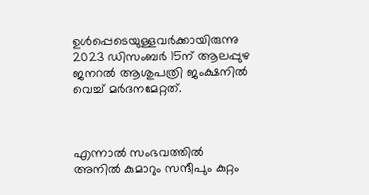ഉള്‍പ്പെടെയുള്ളവര്‍ക്കായിരുന്നു 2023 ഡിസംബര്‍ 15ന് ആലപ്പുഴ ജനറല്‍ ആശുപത്രി ജംക്ഷനില്‍ വെച്ച് മര്‍ദനമേറ്റത്.



എന്നാല്‍ സംഭവത്തില്‍ അനില്‍ കുമാറും സന്ദീപും കുറ്റം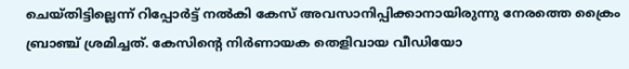ചെയ്തിട്ടില്ലെന്ന് റിപ്പോര്‍ട്ട് നല്‍കി കേസ് അവസാനിപ്പിക്കാനായിരുന്നു നേരത്തെ ക്രൈം ബ്രാഞ്ച് ശ്രമിച്ചത്. കേസിന്റെ നിര്‍ണായക തെളിവായ വീഡിയോ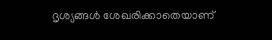ദൃശ്യങ്ങള്‍ ശേഖരിക്കാതെയാണ്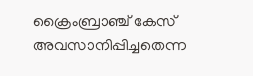ക്രൈംബ്രാഞ്ച് കേസ് അവസാനിപ്പിച്ചതെന്ന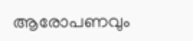ആരോപണവും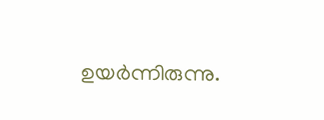ഉയര്‍ന്നിരുന്നു.